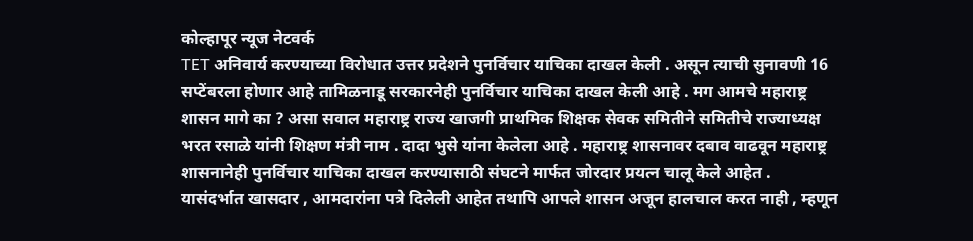कोल्हापूर न्यूज नेटवर्क
TET अनिवार्य करण्याच्या विरोधात उत्तर प्रदेशने पुनर्विचार याचिका दाखल केली . असून त्याची सुनावणी 16 सप्टेंबरला होणार आहे तामिळनाडू सरकारनेही पुनर्विचार याचिका दाखल केली आहे . मग आमचे महाराष्ट्र शासन मागे का ? असा सवाल महाराष्ट्र राज्य खाजगी प्राथमिक शिक्षक सेवक समितीने समितीचे राज्याध्यक्ष भरत रसाळे यांनी शिक्षण मंत्री नाम . दादा भुसे यांना केलेला आहे . महाराष्ट्र शासनावर दबाव वाढवून महाराष्ट्र शासनानेही पुनर्विचार याचिका दाखल करण्यासाठी संघटने मार्फत जोरदार प्रयत्न चालू केले आहेत .
यासंदर्भात खासदार , आमदारांना पत्रे दिलेली आहेत तथापि आपले शासन अजून हालचाल करत नाही , म्हणून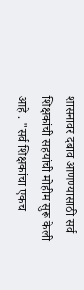शासनावर दबाव आणण्यासाठी सर्व शिक्षकांची सहयांची मोहीम सुरू केली आहे . "सर्व शिक्षकांचा एकच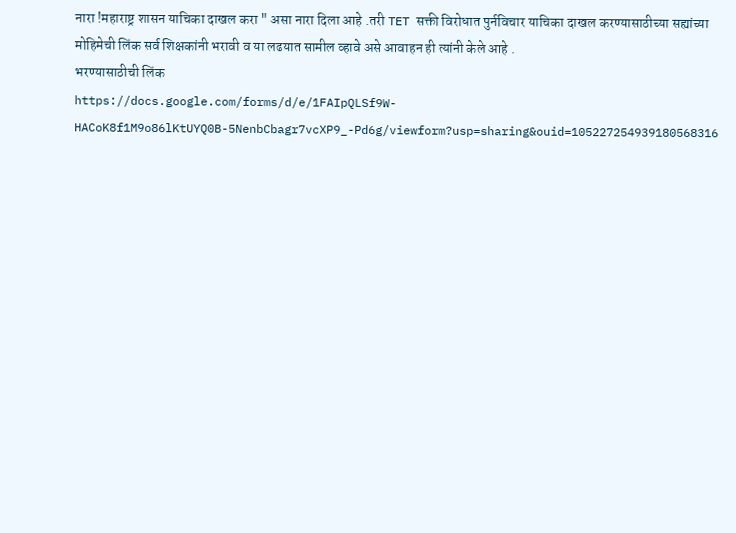नारा !महाराष्ट्र शासन याचिका दाखल करा " असा नारा दिला आहे .तरी TET सक्ती विरोधात पुर्नविचार याचिका दाखल करण्यासाठीच्या सह्यांच्या मोहिमेची लिंक सर्व शिक्षकांनी भरावी व या लढयात सामील व्हावे असे आवाहन ही त्यांनी केले आहे .
भरण्यासाठीची लिंक
https://docs.google.com/forms/d/e/1FAIpQLSf9W-HACoK8f1M9o86lKtUYQ0B-5NenbCbagr7vcXP9_-Pd6g/viewform?usp=sharing&ouid=105227254939180568316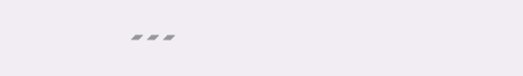---